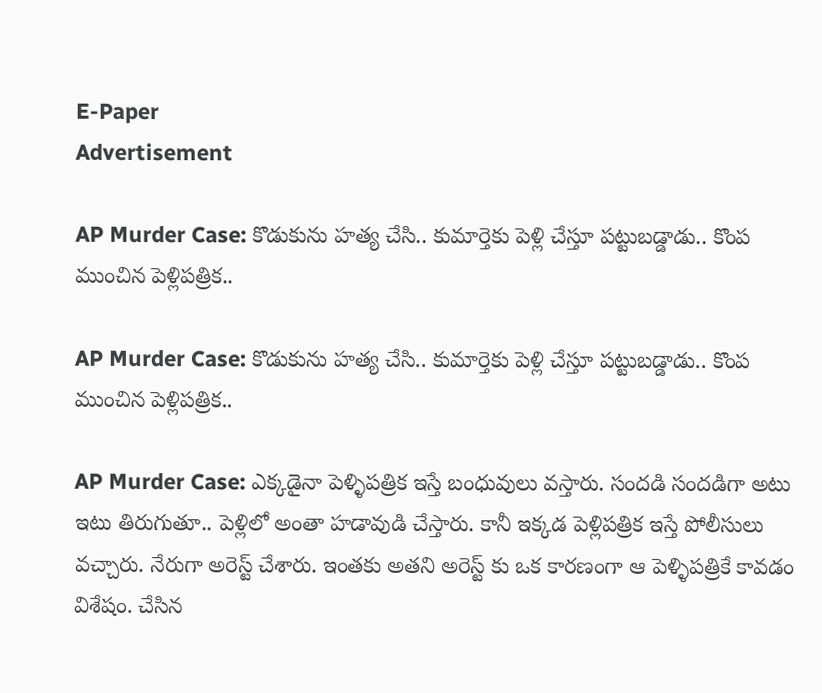E-Paper
Advertisement

AP Murder Case: కొడుకును హత్య చేసి.. కుమార్తెకు పెళ్లి చేస్తూ పట్టుబడ్డాడు.. కొంప ముంచిన పెళ్లిపత్రిక..

AP Murder Case: కొడుకును హత్య చేసి.. కుమార్తెకు పెళ్లి చేస్తూ పట్టుబడ్డాడు.. కొంప ముంచిన పెళ్లిపత్రిక..

AP Murder Case: ఎక్కడైనా పెళ్ళిపత్రిక ఇస్తే బంధువులు వస్తారు. సందడి సందడిగా అటు ఇటు తిరుగుతూ.. పెళ్లిలో అంతా హడావుడి చేస్తారు. కానీ ఇక్కడ పెళ్లిపత్రిక ఇస్తే పోలీసులు వచ్చారు. నేరుగా అరెస్ట్ చేశారు. ఇంతకు అతని అరెస్ట్ కు ఒక కారణంగా ఆ పెళ్ళిపత్రికే కావడం విశేషం. చేసిన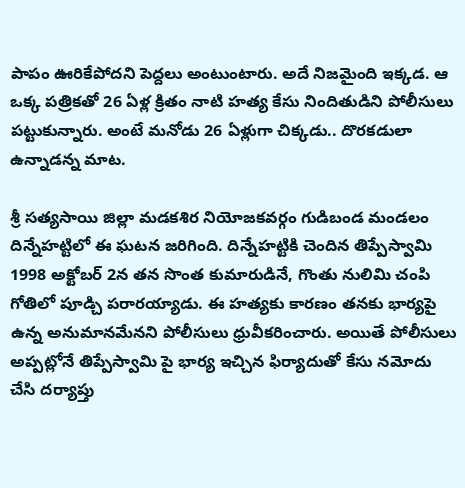పాపం ఊరికేపోదని పెద్దలు అంటుంటారు. అదే నిజమైంది ఇక్కడ. ఆ ఒక్క పత్రికతో 26 ఏళ్ల క్రితం నాటి హత్య కేసు నిందితుడిని పోలీసులు పట్టుకున్నారు. అంటే మనోడు 26 ఏళ్లుగా చిక్కడు.. దొరకడులా ఉన్నాడన్న మాట.

శ్రీ సత్యసాయి జిల్లా మడకశిర నియోజకవర్గం గుడిబండ మండలం దిన్నేహట్టిలో ఈ ఘటన జరిగింది. దిన్నేహట్టికి చెందిన తిప్పేస్వామి 1998 అక్టోబర్ 2న తన సొంత కుమారుడినే, గొంతు నులిమి చంపి గోతిలో పూడ్చి పరారయ్యాడు. ఈ హత్యకు కారణం తనకు భార్యపై ఉన్న అనుమానమేనని పోలీసులు ధ్రువీకరించారు. అయితే పోలీసులు అప్పట్లోనే తిప్పేస్వామి పై భార్య ఇచ్చిన ఫిర్యాదుతో కేసు నమోదు చేసి దర్యాప్తు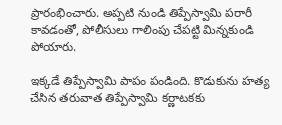ప్రారంభించారు. అప్పటి నుండి తిప్పేస్వామి పరారీ కావడంతో, పోలీసులు గాలింపు చేపట్టి మిన్నకుండి పోయారు.

ఇక్కడే తిప్పేస్వామి పాపం పండింది. కొడుకును హత్య చేసిన తరువాత తిప్పేస్వామి కర్ణాటకకు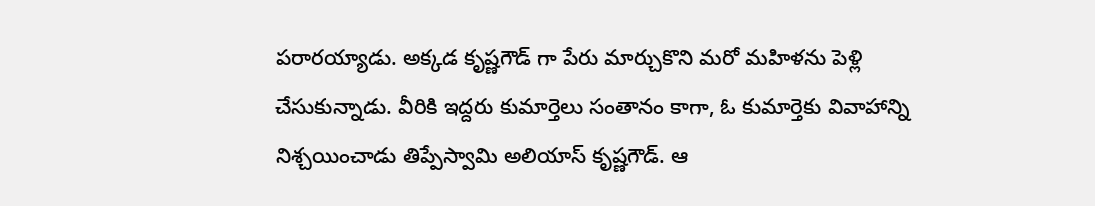పరారయ్యాడు. అక్కడ కృష్ణగౌడ్ గా పేరు మార్చుకొని మరో మహిళను పెళ్లి చేసుకున్నాడు. వీరికి ఇద్దరు కుమార్తెలు సంతానం కాగా, ఓ కుమార్తెకు వివాహాన్ని నిశ్చయించాడు తిప్పేస్వామి అలియాస్ కృష్ణగౌడ్. ఆ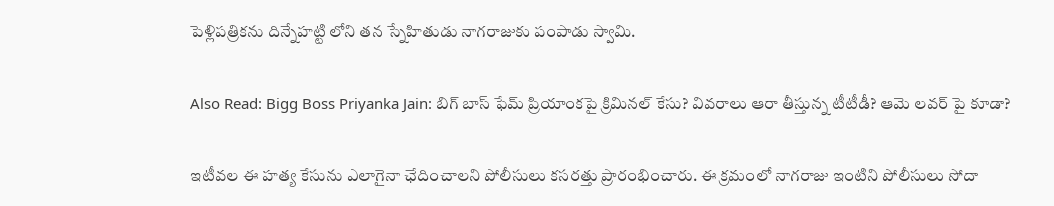పెళ్లిపత్రికను దిన్నేహట్టి లోని తన స్నేహితుడు నాగరాజుకు పంపాడు స్వామి.

Also Read: Bigg Boss Priyanka Jain: బిగ్ బాస్ ఫేమ్ ప్రియాంకపై క్రిమినల్ కేసు? వివరాలు ఆరా తీస్తున్న టీటీడీ? ఆమె లవర్ పై కూడా?

ఇటీవల ఈ హత్య కేసును ఎలాగైనా ఛేదించాలని పోలీసులు కసరత్తు ప్రారంభించారు. ఈ క్రమంలో నాగరాజు ఇంటిని పోలీసులు సోదా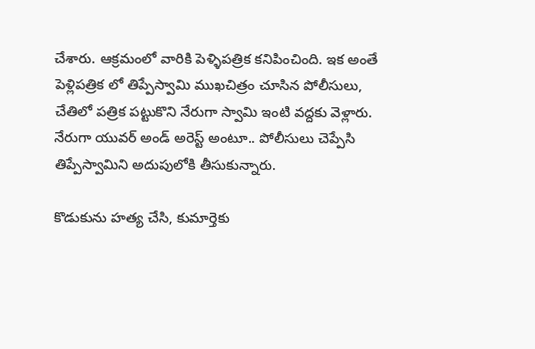చేశారు. ఆక్రమంలో వారికి పెళ్ళిపత్రిక కనిపించింది. ఇక అంతే పెళ్లిపత్రిక లో తిప్పేస్వామి ముఖచిత్రం చూసిన పోలీసులు, చేతిలో పత్రిక పట్టుకొని నేరుగా స్వామి ఇంటి వద్దకు వెళ్లారు. నేరుగా యువర్ అండ్ అరెస్ట్ అంటూ.. పోలీసులు చెప్పేసి తిప్పేస్వామిని అదుపులోకి తీసుకున్నారు.

కొడుకును హత్య చేసి, కుమార్తెకు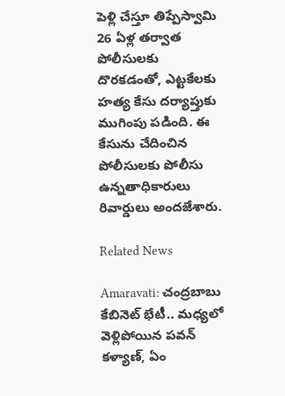పెళ్లి చేస్తూ తిప్పేస్వామి 26 ఏళ్ల తర్వాత పోలీసులకు దొరకడంతో, ఎట్టకేలకు హత్య కేసు దర్యాప్తుకు ముగింపు పడింది. ఈ కేసును చేదించిన పోలీసులకు పోలీసు ఉన్నతాధికారులు రివార్డులు అందజేశారు.

Related News

Amaravati: చంద్రబాబు కేబినెట్ భేటీ.. మధ్యలో వెళ్లిపోయిన పవన్ కళ్యాణ్, ఏం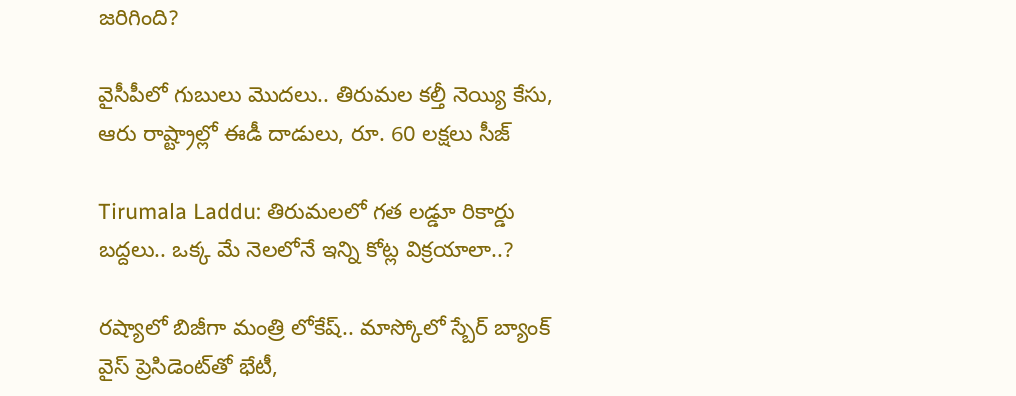జరిగింది?

వైసీపీలో గుబులు మొదలు.. తిరుమల కల్తీ నెయ్యి కేసు, ఆరు రాష్ట్రాల్లో ఈడీ దాడులు, రూ. 60 లక్షలు సీజ్

Tirumala Laddu: తిరుమలలో గత లడ్డూ రికార్డు బద్దలు.. ఒక్క మే నెలలోనే ఇన్ని కోట్ల విక్రయాలా..?

రష్యాలో బిజీగా మంత్రి లోకేష్.. మాస్కోలో స్బేర్‌ బ్యాంక్ వైస్ ప్రెసిడెంట్‌తో భేటీ,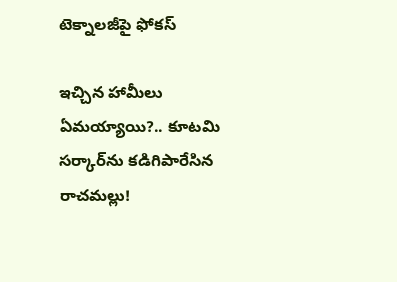టెక్నాలజీపై ఫోకస్

ఇచ్చిన హామీలు ఏమయ్యాయి?.. కూటమి సర్కార్‌ను కడిగిపారేసిన రాచమల్లు!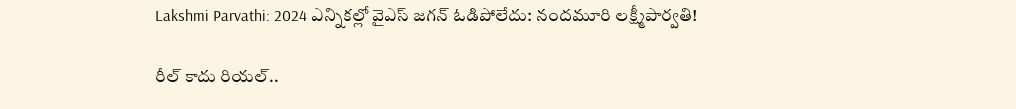Lakshmi Parvathi: 2024 ఎన్నికల్లో వైఎస్ జగన్ ఓడిపోలేదు: నందమూరి లక్ష్మీపార్వతి!

రీల్ కాదు రియల్..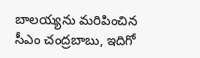బాలయ్యను మరిపించిన సీఎం చంద్రబాబు, ఇదిగో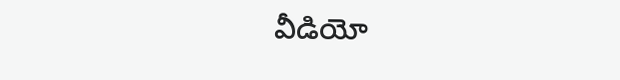వీడియో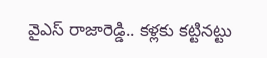వైఎస్ రాజారెడ్డి.. కళ్లకు కట్టినట్టు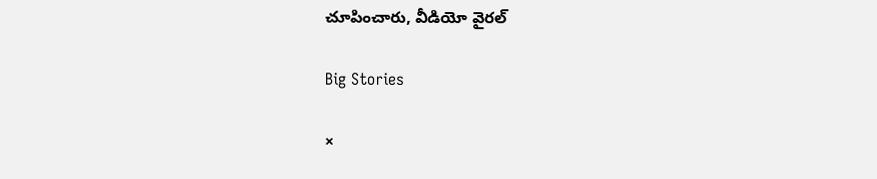చూపించారు, వీడియో వైరల్

Big Stories

×